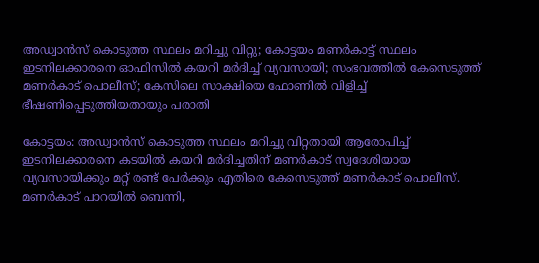അഡ്വാൻസ് കൊടുത്ത സ്ഥലം മറിച്ചു വിറ്റു; കോട്ടയം മണർകാട്ട് സ്ഥലം ഇടനിലക്കാരനെ ഓഫിസിൽ കയറി മർദിച്ച് വ്യവസായി; സംഭവത്തിൽ കേസെടുത്ത് മണർകാട് പൊലീസ്; കേസിലെ സാക്ഷിയെ ഫോണിൽ വിളിച്ച് ഭീഷണിപ്പെടുത്തിയതായും പരാതി

കോട്ടയം: അഡ്വാൻസ് കൊടുത്ത സ്ഥലം മറിച്ചു വിറ്റതായി ആരോപിച്ച് ഇടനിലക്കാരനെ കടയിൽ കയറി മർദിച്ചതിന് മണർകാട് സ്വദേശിയായ വ്യവസായിക്കും മറ്റ് രണ്ട് പേർക്കും എതിരെ കേസെടുത്ത് മണർകാട് പൊലീസ്. മണർകാട് പാറയിൽ ബെന്നി,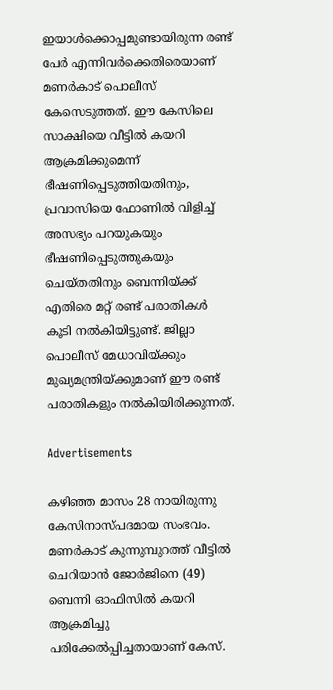ഇയാൾക്കൊപ്പമുണ്ടായിരുന്ന രണ്ട് പേർ എന്നിവർക്കെതിരെയാണ് മണർകാട് പൊലീസ് കേസെടുത്തത്. ഈ കേസിലെ സാക്ഷിയെ വീട്ടിൽ കയറി ആക്രമിക്കുമെന്ന് ഭീഷണിപ്പെടുത്തിയതിനും, പ്രവാസിയെ ഫോണിൽ വിളിച്ച് അസഭ്യം പറയുകയും ഭീഷണിപ്പെടുത്തുകയും ചെയ്തതിനും ബെന്നിയ്ക്ക് എതിരെ മറ്റ് രണ്ട് പരാതികൾ കൂടി നൽകിയിട്ടുണ്ട്. ജില്ലാ പൊലീസ് മേധാവിയ്ക്കും മുഖ്യമന്ത്രിയ്ക്കുമാണ് ഈ രണ്ട് പരാതികളും നൽകിയിരിക്കുന്നത്.

Advertisements

കഴിഞ്ഞ മാസം 28 നായിരുന്നു കേസിനാസ്പദമായ സംഭവം. മണർകാട് കുന്നുമ്പുറത്ത് വീട്ടിൽ ചെറിയാൻ ജോർജിനെ (49) ബെന്നി ഓഫിസിൽ കയറി ആക്രമിച്ചു പരിക്കേൽപ്പിച്ചതായാണ് കേസ്.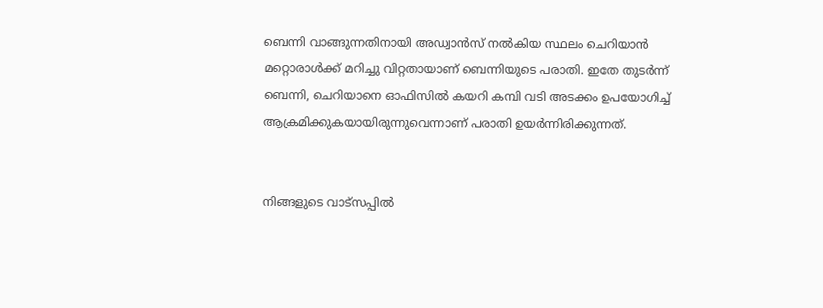ബെന്നി വാങ്ങുന്നതിനായി അഡ്വാൻസ് നൽകിയ സ്ഥലം ചെറിയാൻ മറ്റൊരാൾക്ക് മറിച്ചു വിറ്റതായാണ് ബെന്നിയുടെ പരാതി. ഇതേ തുടർന്ന് ബെന്നി, ചെറിയാനെ ഓഫിസിൽ കയറി കമ്പി വടി അടക്കം ഉപയോഗിച്ച് ആക്രമിക്കുകയായിരുന്നുവെന്നാണ് പരാതി ഉയർന്നിരിക്കുന്നത്.


നിങ്ങളുടെ വാട്സപ്പിൽ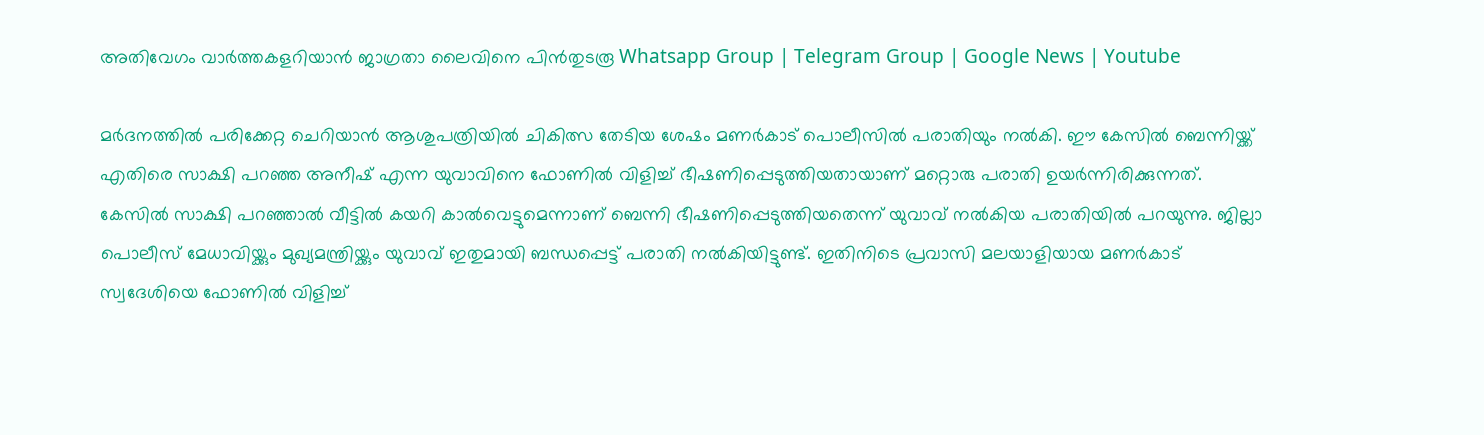അതിവേഗം വാർത്തകളറിയാൻ ജാഗ്രതാ ലൈവിനെ പിൻതുടരൂ Whatsapp Group | Telegram Group | Google News | Youtube

മർദനത്തിൽ പരിക്കേറ്റ ചെറിയാൻ ആശുപത്രിയിൽ ചികിത്സ തേടിയ ശേഷം മണർകാട് പൊലീസിൽ പരാതിയും നൽകി. ഈ കേസിൽ ബെന്നിയ്ക്ക് എതിരെ സാക്ഷി പറഞ്ഞ അനീഷ് എന്ന യുവാവിനെ ഫോണിൽ വിളിച്ച് ഭീഷണിപ്പെടുത്തിയതായാണ് മറ്റൊരു പരാതി ഉയർന്നിരിക്കുന്നത്. കേസിൽ സാക്ഷി പറഞ്ഞാൽ വീട്ടിൽ കയറി കാൽവെട്ടുമെന്നാണ് ബെന്നി ഭീഷണിപ്പെടുത്തിയതെന്ന് യുവാവ് നൽകിയ പരാതിയിൽ പറയുന്നു. ജില്ലാ പൊലീസ് മേധാവിയ്ക്കും മുഖ്യമന്ത്രിയ്ക്കും യുവാവ് ഇതുമായി ബന്ധപ്പെട്ട് പരാതി നൽകിയിട്ടുണ്ട്. ഇതിനിടെ പ്രവാസി മലയാളിയായ മണർകാട് സ്വദേശിയെ ഫോണിൽ വിളിച്ച്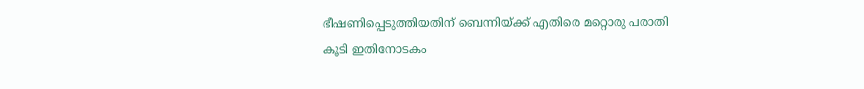ഭീഷണിപ്പെടുത്തിയതിന് ബെന്നിയ്ക്ക് എതിരെ മറ്റൊരു പരാതി കൂടി ഇതിനോടകം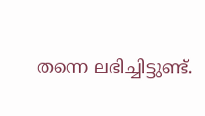തന്നെ ലഭിച്ചിട്ടുണ്ട്.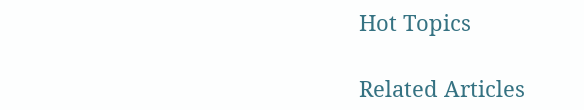Hot Topics

Related Articles